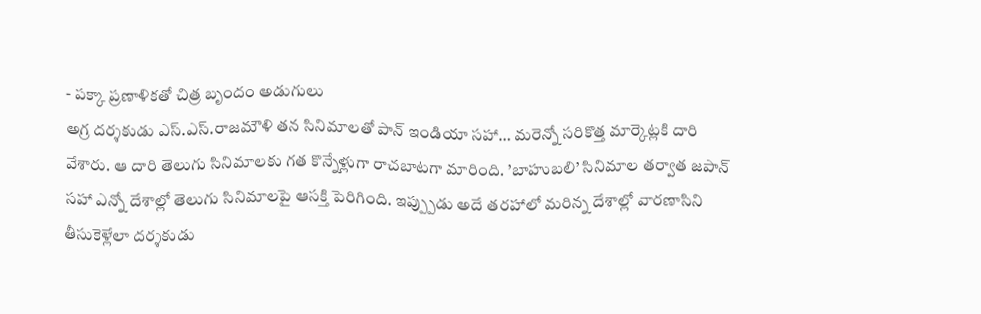- పక్కా ప్రణాళికతో చిత్ర బృందం అడుగులు
అగ్ర దర్శకుడు ఎస్.ఎస్.రాజమౌళి తన సినిమాలతో పాన్ ఇండియా సహా… మరెన్నో సరికొత్త మార్కెట్లకి దారి వేశారు. ఆ దారి తెలుగు సినిమాలకు గత కొన్నేళ్లుగా రాచబాటగా మారింది. ’బాహుబలి’ సినిమాల తర్వాత జపాన్ సహా ఎన్నో దేశాల్లో తెలుగు సినిమాలపై ఆసక్తి పెరిగింది. ఇప్ప్పుడు అదే తరహాలో మరిన్న దేశాల్లో వారణాసిని తీసుకెళ్లేలా దర్శకుడు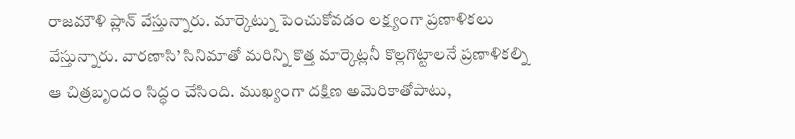రాజమౌళి ప్లాన్ వేస్తున్నారు. మార్కెట్ను పెంచుకోవడం లక్ష్యంగా ప్రణాళికలు వేస్తున్నారు. వారణాసి’ సినిమాతో మరిన్ని కొత్త మార్కెట్లనీ కొల్లగొట్టాలనే ప్రణాళికల్ని ఆ చిత్రబృందం సిద్ధం చేసింది. ముఖ్యంగా దక్షిణ అమెరికాతోపాటు,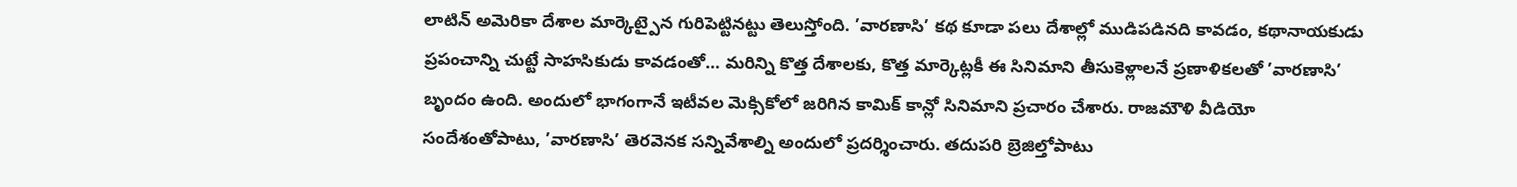లాటిన్ అమెరికా దేశాల మార్కెట్పైన గురిపెట్టినట్టు తెలుస్తోంది. ’వారణాసి’ కథ కూడా పలు దేశాల్లో ముడిపడినది కావడం, కథానాయకుడు ప్రపంచాన్ని చుట్టే సాహసికుడు కావడంతో… మరిన్ని కొత్త దేశాలకు, కొత్త మార్కెట్లకీ ఈ సినిమాని తీసుకెళ్లాలనే ప్రణాళికలతో ’వారణాసి’ బృందం ఉంది. అందులో భాగంగానే ఇటీవల మెక్సికోలో జరిగిన కామిక్ కాన్లో సినిమాని ప్రచారం చేశారు. రాజమౌళి వీడియో సందేశంతోపాటు, ’వారణాసి’ తెరవెనక సన్నివేశాల్ని అందులో ప్రదర్శించారు. తదుపరి బ్రెజిల్తోపాటు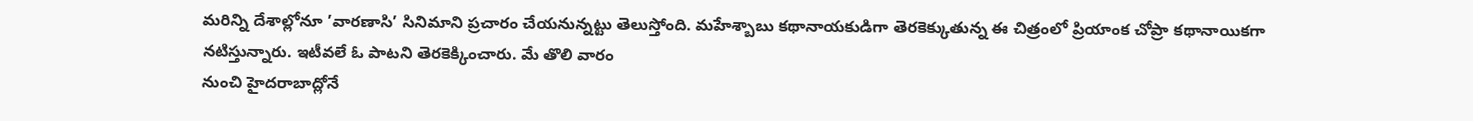మరిన్ని దేశాల్లోనూ ’వారణాసి’ సినిమాని ప్రచారం చేయనున్నట్టు తెలుస్తోంది. మహేశ్బాబు కథానాయకుడిగా తెరకెక్కుతున్న ఈ చిత్రంలో ప్రియాంక చోప్రా కథానాయికగా నటిస్తున్నారు. ఇటీవలే ఓ పాటని తెరకెక్కించారు. మే తొలి వారం
నుంచి హైదరాబాద్లోనే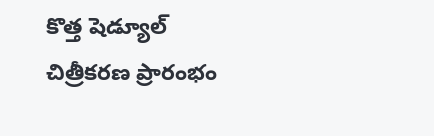కొత్త షెడ్యూల్ చిత్రీకరణ ప్రారంభం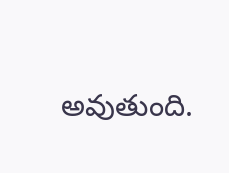అవుతుంది.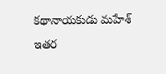కథానాయకుడు మహేశ్ ఇతర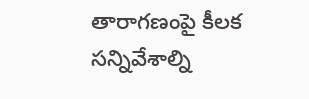తారాగణంపై కీలక సన్నివేశాల్ని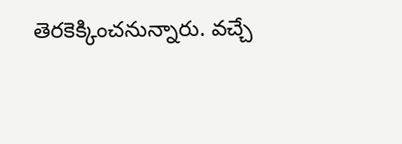తెరకెక్కించనున్నారు. వచ్చే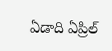ఏడాది ఏప్రిల్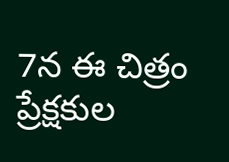7న ఈ చిత్రం ప్రేక్షకుల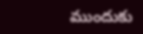ముందుకు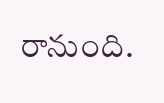రానుంది.